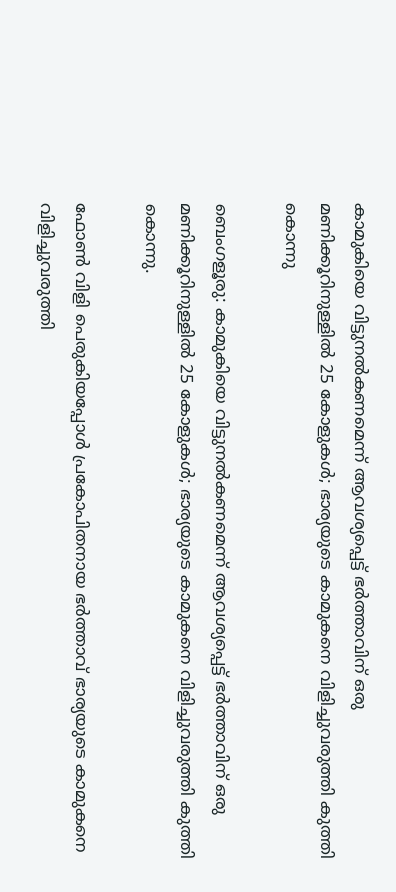കാമുകിയെ വിട്ടുനല്‍കണമെന്ന് ആവശ്യപ്പെട്ട് ഭർത്താവിന് ഒരു മണിക്കൂറിനുള്ളിൽ 25 കോളുകൾ; ഭാര്യയുടെ കാമുകനെ വിളിച്ചുവരുത്തി കുത്തി കൊന്നു

ബെംഗളൂരു: കാമുകിയെ വിട്ടുനല്‍കണമെന്ന് ആവശ്യപ്പെട്ട് ഭർത്താവിന് ഒരു മണിക്കൂറിനുള്ളിൽ 25 കോളുകൾ; ഭാര്യയുടെ കാമുകനെ വിളിച്ചുവരുത്തി കുത്തി കൊന്നു.

ഫോണ്‍ വിളി പെരുകിയപ്പോള്‍ പ്രകോപിതനായ ഭര്‍ത്താവ് ഭാര്യയുടെ കാമുകനെ വിളിച്ചുവരുത്തി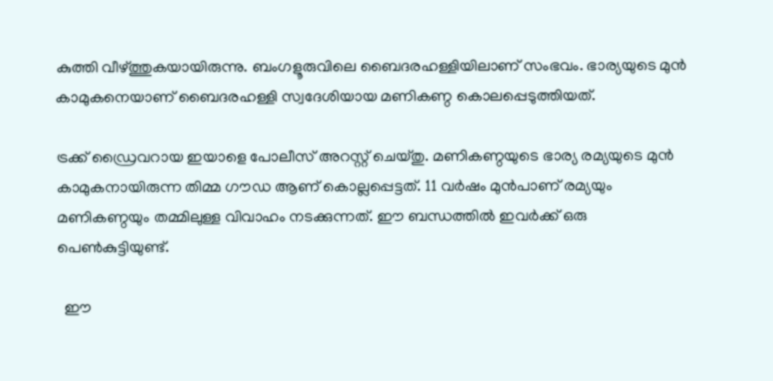കുത്തി വീഴ്ത്തുകയായിരുന്നു. ബംഗളൂരുവിലെ ബൈദരഹള്ളിയിലാണ് സംഭവം. ഭാര്യയുടെ മുന്‍ കാമുകനെയാണ് ബൈദരഹള്ളി സ്വദേശിയായ മണികണ്ഠ കൊലപ്പെടുത്തിയത്.

ട്രക്ക് ഡ്രൈവറായ ഇയാളെ പോലീസ് അറസ്റ്റ് ചെയ്തു. മണികണ്ഠയുടെ ഭാര്യ രമ്യയുടെ മുന്‍ കാമുകനായിരുന്ന തിമ്മ ഗൗഡ ആണ് കൊല്ലപ്പെട്ടത്. 11 വര്‍ഷം മുന്‍പാണ് രമ്യയും മണികണ്ഠയും തമ്മിലുള്ള വിവാഹം നടക്കുന്നത്. ഈ ബന്ധത്തില്‍ ഇവര്‍ക്ക് ഒരു പെണ്‍കുട്ടിയുണ്ട്.

  ഈ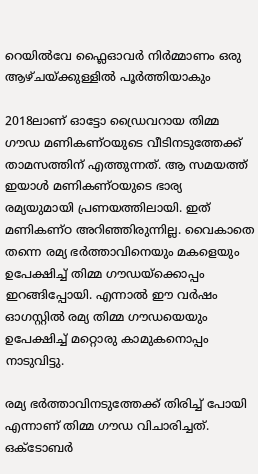റെയിൽവേ ഫ്ലൈഓവർ നിർമ്മാണം ഒരു ആഴ്ചയ്ക്കുള്ളിൽ പൂർത്തിയാകും

2018ലാണ് ഓട്ടോ ഡ്രൈവറായ തിമ്മ ഗൗഡ മണികണ്ഠയുടെ വീടിനടുത്തേക്ക് താമസത്തിന് എത്തുന്നത്. ആ സമയത്ത് ഇയാള്‍ മണികണ്ഠയുടെ ഭാര്യ രമ്യയുമായി പ്രണയത്തിലായി. ഇത് മണികണ്ഠ അറിഞ്ഞിരുന്നില്ല. വൈകാതെ തന്നെ രമ്യ ഭര്‍ത്താവിനെയും മകളെയും ഉപേക്ഷിച്ച് തിമ്മ ഗൗഡയ്‌ക്കൊപ്പം ഇറങ്ങിപ്പോയി. എന്നാല്‍ ഈ വര്‍ഷം ഓഗസ്റ്റില്‍ രമ്യ തിമ്മ ഗൗഡയെയും ഉപേക്ഷിച്ച് മറ്റൊരു കാമുകനൊപ്പം നാടുവിട്ടു.

രമ്യ ഭര്‍ത്താവിനടുത്തേക്ക് തിരിച്ച് പോയി എന്നാണ് തിമ്മ ഗൗഡ വിചാരിച്ചത്. ഒക്ടോബര്‍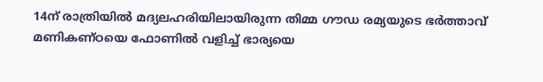14ന് രാത്രിയില്‍ മദ്യലഹരിയിലായിരുന്ന തിമ്മ ഗൗഡ രമ്യയുടെ ഭര്‍ത്താവ് മണികണ്ഠയെ ഫോണില്‍ വളിച്ച് ഭാര്യയെ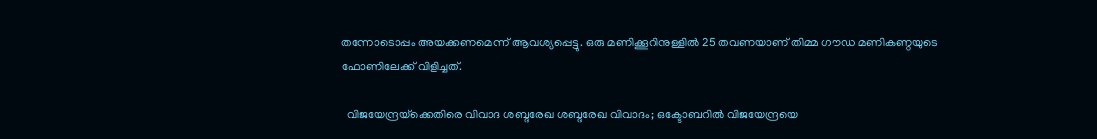തന്നോടൊപ്പം അയക്കണമെന്ന് ആവശ്യപ്പെട്ടു. ഒരു മണിക്കൂറിനുള്ളില്‍ 25 തവണയാണ് തിമ്മ ഗൗഡ മണികണ്ഠയുടെ ഫോണിലേക്ക് വിളിച്ചത്.

  വിജയേന്ദ്രയ്‌ക്കെതിരെ വിവാദ ശബ്ദരേഖ ശബ്ദരേഖ വിവാദം; ഒക്ടോബറില്‍ വിജയേന്ദ്രയെ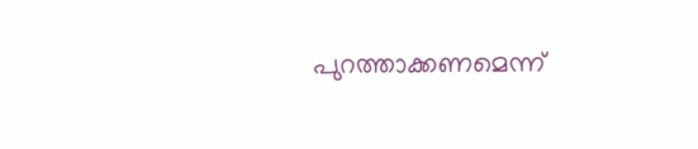പുറത്താക്കണമെന്ന്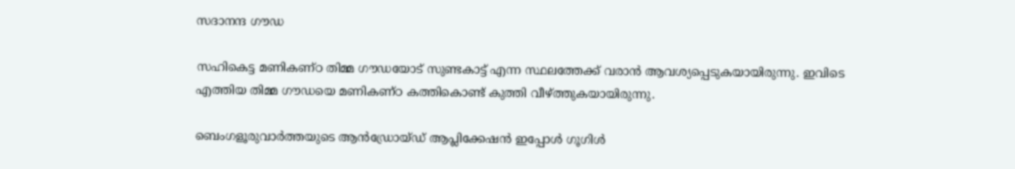സദാനന്ദ ഗൗഡ

സഹികെട്ട മണികണ്ഠ തിമ്മ ഗൗഡയോട് സുണ്ടകാട്ട് എന്ന സ്ഥലത്തേക്ക് വരാന്‍ ആവശ്യപ്പെടുകയായിരുന്നു. ഇവിടെ എത്തിയ തിമ്മ ഗൗഡയെ മണികണ്ഠ കത്തികൊണ്ട് കുത്തി വീഴ്ത്തുകയായിരുന്നു.

ബെംഗളൂരുവാർത്തയുടെ ആൻഡ്രോയ്ഡ് ആപ്ലിക്കേഷൻ ഇപ്പോൾ ഗൂഗിൾ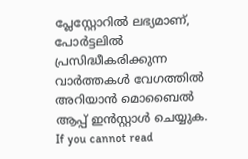പ്ലേസ്റ്റോറിൽ ലഭ്യമാണ്, പോർട്ടലിൽ പ്രസിദ്ധീകരിക്കുന്ന വാർത്തകൾ വേഗത്തിൽ അറിയാൻ മൊബൈൽ ആപ്പ് ഇൻസ്റ്റാൾ ചെയ്യുക. If you cannot read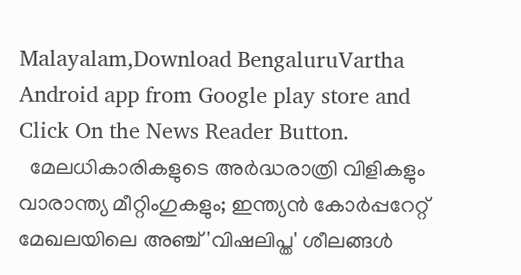Malayalam,Download BengaluruVartha Android app from Google play store and Click On the News Reader Button.
  മേലധികാരികളുടെ അർദ്ധരാത്രി വിളികളും വാരാന്ത്യ മീറ്റിംഗുകളും; ഇന്ത്യൻ കോർപ്പറേറ്റ് മേഖലയിലെ അഞ്ച് 'വിഷലിപ്ത' ശീലങ്ങൾ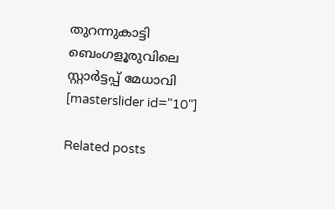തുറന്നുകാട്ടി ബെംഗളൂരുവിലെ സ്റ്റാർട്ടപ്പ് മേധാവി
[masterslider id="10"]

Related posts